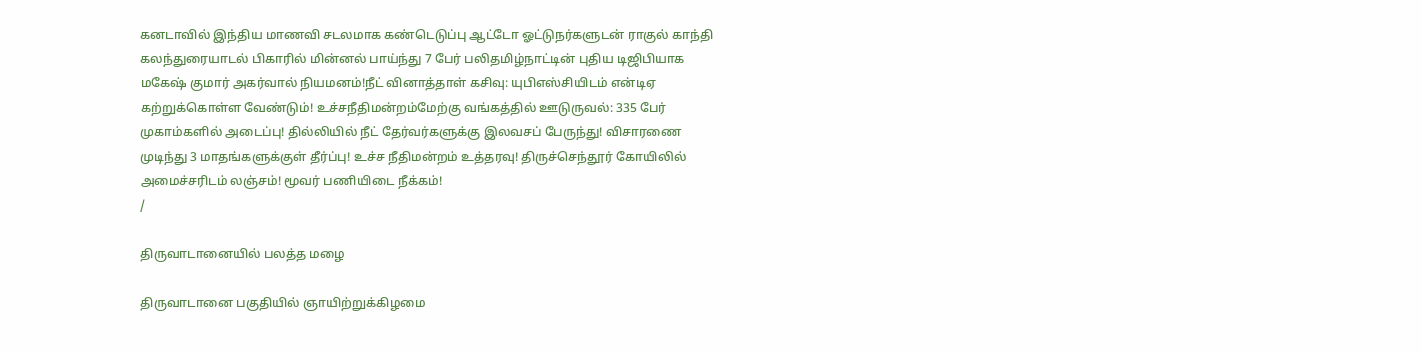கனடாவில் இந்திய மாணவி சடலமாக கண்டெடுப்பு ஆட்டோ ஓட்டுநர்களுடன் ராகுல் காந்தி கலந்துரையாடல் பிகாரில் மின்னல் பாய்ந்து 7 பேர் பலிதமிழ்நாட்டின் புதிய டிஜிபியாக மகேஷ் குமார் அகர்வால் நியமனம்!நீட் வினாத்தாள் கசிவு: யுபிஎஸ்சியிடம் என்டிஏ கற்றுக்கொள்ள வேண்டும்! உச்சநீதிமன்றம்மேற்கு வங்கத்தில் ஊடுருவல்: 335 பேர் முகாம்களில் அடைப்பு! தில்லியில் நீட் தேர்வர்களுக்கு இலவசப் பேருந்து! விசாரணை முடிந்து 3 மாதங்களுக்குள் தீர்ப்பு! உச்ச நீதிமன்றம் உத்தரவு! திருச்செந்தூர் கோயிலில் அமைச்சரிடம் லஞ்சம்! மூவர் பணியிடை நீக்கம்!
/

திருவாடானையில் பலத்த மழை

திருவாடானை பகுதியில் ஞாயிற்றுக்கிழமை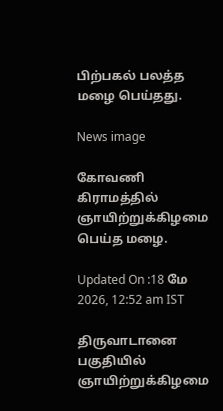பிற்பகல் பலத்த மழை பெய்தது.

News image

கோவணி கிராமத்தில் ஞாயிற்றுக்கிழமை பெய்த மழை.

Updated On :18 மே 2026, 12:52 am IST

திருவாடானை பகுதியில் ஞாயிற்றுக்கிழமை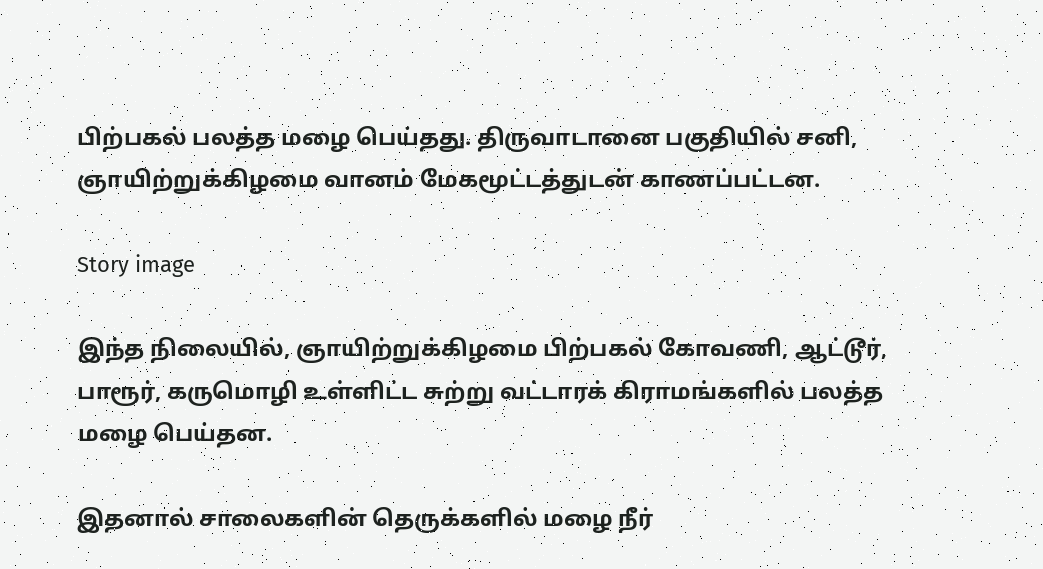பிற்பகல் பலத்த மழை பெய்தது. திருவாடானை பகுதியில் சனி, ஞாயிற்றுக்கிழமை வானம் மேகமூட்டத்துடன் காணப்பட்டன.

Story image

இந்த நிலையில், ஞாயிற்றுக்கிழமை பிற்பகல் கோவணி, ஆட்டூர், பாரூர், கருமொழி உள்ளிட்ட சுற்று வட்டாரக் கிராமங்களில் பலத்த மழை பெய்தன.

இதனால் சாலைகளின் தெருக்களில் மழை நீர்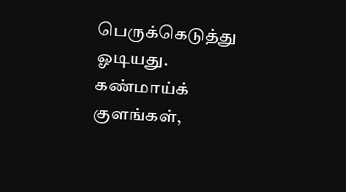பெருக்கெடுத்து ஓடியது. கண்மாய்க் குளங்கள்,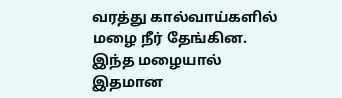வரத்து கால்வாய்களில் மழை நீர் தேங்கின. இந்த மழையால் இதமான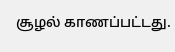சூழல் காணப்பட்டது.